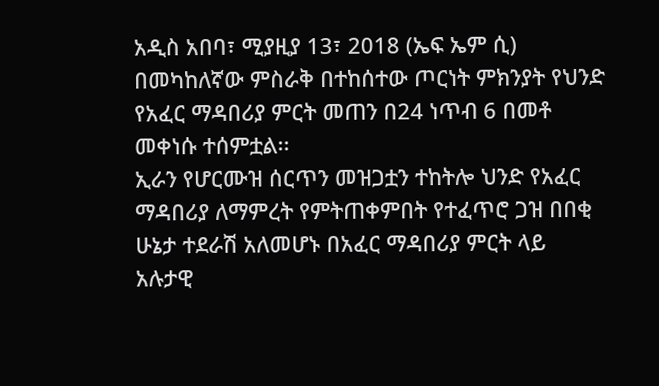አዲስ አበባ፣ ሚያዚያ 13፣ 2018 (ኤፍ ኤም ሲ) በመካከለኛው ምስራቅ በተከሰተው ጦርነት ምክንያት የህንድ የአፈር ማዳበሪያ ምርት መጠን በ24 ነጥብ 6 በመቶ መቀነሱ ተሰምቷል፡፡
ኢራን የሆርሙዝ ሰርጥን መዝጋቷን ተከትሎ ህንድ የአፈር ማዳበሪያ ለማምረት የምትጠቀምበት የተፈጥሮ ጋዝ በበቂ ሁኔታ ተደራሽ አለመሆኑ በአፈር ማዳበሪያ ምርት ላይ አሉታዊ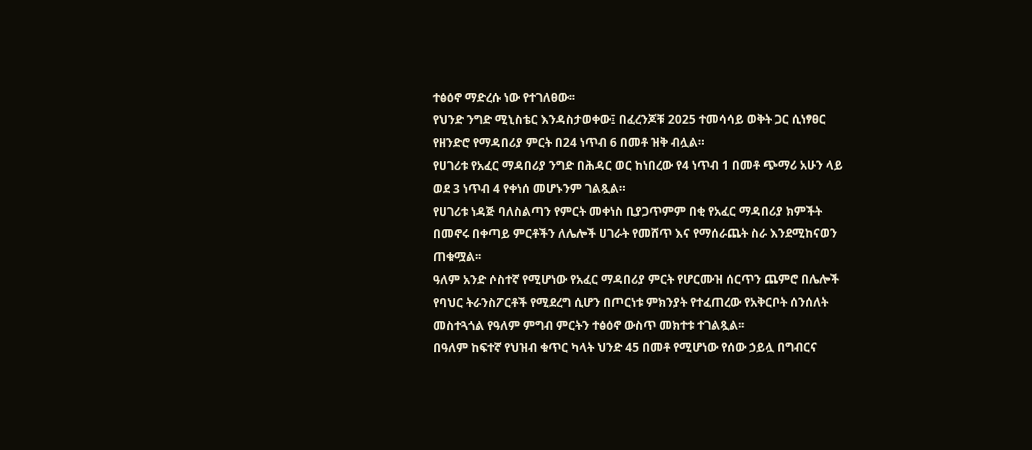ተፅዕኖ ማድረሱ ነው የተገለፀው፡፡
የህንድ ንግድ ሚኒስቴር እንዳስታወቀው፤ በፈረንጆቹ 2025 ተመሳሳይ ወቅት ጋር ሲነፃፀር የዘንድሮ የማዳበሪያ ምርት በ24 ነጥብ 6 በመቶ ዝቅ ብሏል።
የሀገሪቱ የአፈር ማዳበሪያ ንግድ በሕዳር ወር ከነበረው የ4 ነጥብ 1 በመቶ ጭማሪ አሁን ላይ ወደ 3 ነጥብ 4 የቀነሰ መሆኑንም ገልጿል።
የሀገሪቱ ነዳጅ ባለስልጣን የምርት መቀነስ ቢያጋጥምም በቂ የአፈር ማዳበሪያ ክምችት በመኖሩ በቀጣይ ምርቶችን ለሌሎች ሀገራት የመሸጥ እና የማሰራጨት ስራ እንደሚከናወን ጠቁሟል፡፡
ዓለም አንድ ሶስተኛ የሚሆነው የአፈር ማዳበሪያ ምርት የሆርሙዝ ሰርጥን ጨምሮ በሌሎች የባህር ትራንስፖርቶች የሚደረግ ሲሆን በጦርነቱ ምክንያት የተፈጠረው የአቅርቦት ሰንሰለት መስተጓጎል የዓለም ምግብ ምርትን ተፅዕኖ ውስጥ መክተቱ ተገልጿል፡፡
በዓለም ከፍተኛ የህዝብ ቁጥር ካላት ህንድ 45 በመቶ የሚሆነው የሰው ኃይሏ በግብርና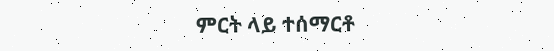ምርት ላይ ተሰማርቶ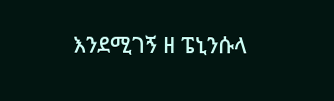እንደሚገኝ ዘ ፔኒንሱላ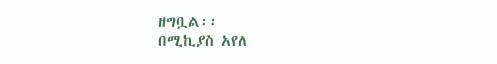ዘግቧል፡፡
በሚኪያስ አየለ